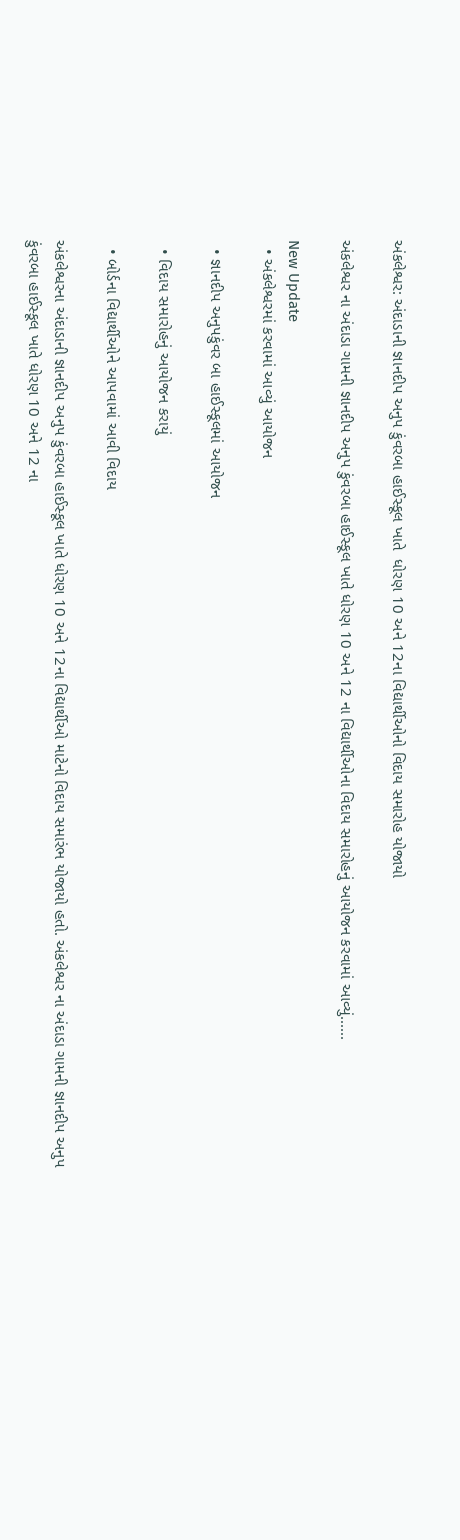અંકલેશ્વર: અંદાડાની જ્ઞાનદીપ અનુપ કુંવરબા હાઈસ્કૂલ ખાતે  ધોરણ 10 અને 12ના વિદ્યાર્થીઓનો વિદાય સમારોહ યોજાયો

અંકલેશ્વર ના અંદાડા ગામની જ્ઞાનદીપ અનુપ કુંવરબા હાઈસ્કૂલ ખાતે ધોરણ 10 અને 12 ના વિદ્યાર્થીઓના વિદાય સમારોહનું આયોજન કરવામાં આવ્યું......

New Update
  • અંકલેશ્વરમાં કરવામાં આવ્યું આયોજન

  • જ્ઞાનદીપ અનુપકુંવર બા હાઈસ્કૂલમાં આયોજન

  • વિદાય સમારોહનું આયોજન કરાયું

  • બોર્ડના વિદ્યાર્થીઓને આપવામાં આવી વિદાય

અંકલેશ્વરના અંદાડાની જ્ઞાનદીપ અનુપ કુંવરબા હાઈસ્કૂલ ખાતે ધોરણ 10 અને 12ના વિદ્યાર્થીઓ માટેનો વિદાય સમારંભ યોજાયો હતો. અંકલેશ્વર ના અંદાડા ગામની જ્ઞાનદીપ અનુપ કુંવરબા હાઈસ્કૂલ ખાતે ધોરણ 10 અને 12 ના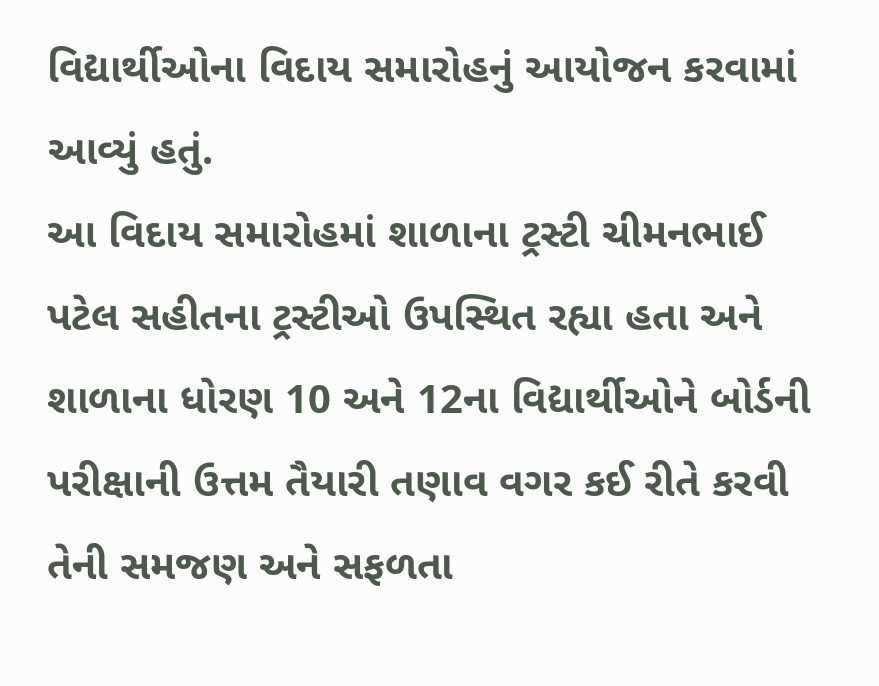વિદ્યાર્થીઓના વિદાય સમારોહનું આયોજન કરવામાં આવ્યું હતું.
આ વિદાય સમારોહમાં શાળાના ટ્રસ્ટી ચીમનભાઈ પટેલ સહીતના ટ્રસ્ટીઓ ઉપસ્થિત રહ્યા હતા અને શાળાના ધોરણ 10 અને 12ના વિદ્યાર્થીઓને બોર્ડની પરીક્ષાની ઉત્તમ તૈયારી તણાવ વગર કઈ રીતે કરવી તેની સમજણ અને સફળતા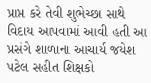પ્રાપ્ત કરે તેવી શુભેચ્છા સાથે વિદાય આપવામાં આવી હતી આ પ્રસંગે શાળાના આચાર્ય જયેશ પટેલ સહીત શિક્ષકો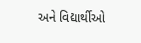અને વિદ્યાર્થીઓ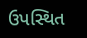ઉપસ્થિત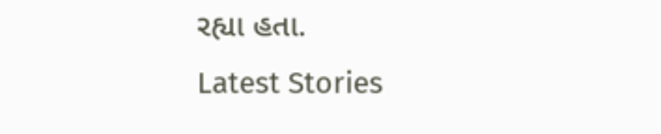રહ્યા હતા.
Latest Stories